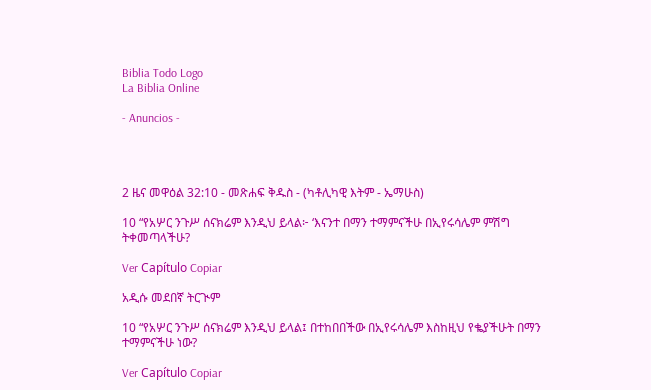Biblia Todo Logo
La Biblia Online

- Anuncios -




2 ዜና መዋዕል 32:10 - መጽሐፍ ቅዱስ - (ካቶሊካዊ እትም - ኤማሁስ)

10 “የአሦር ንጉሥ ሰናክሬም እንዲህ ይላል፦ ‘እናንተ በማን ተማምናችሁ በኢየሩሳሌም ምሽግ ትቀመጣላችሁ?

Ver Capítulo Copiar

አዲሱ መደበኛ ትርጒም

10 “የአሦር ንጉሥ ሰናክሬም እንዲህ ይላል፤ በተከበበችው በኢየሩሳሌም እስከዚህ የቈያችሁት በማን ተማምናችሁ ነው?

Ver Capítulo Copiar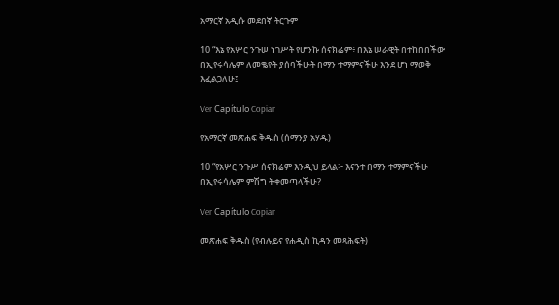አማርኛ አዲሱ መደበኛ ትርጉም

10 “እኔ የአሦር ንጉሠ ነገሥት የሆንኩ ሰናክሬም፥ በእኔ ሠራዊት በተከበበችው በኢየሩሳሌም ለመቈየት ያሰባችሁት በማን ተማምናችሁ እንደ ሆነ ማወቅ እፈልጋለሁ፤

Ver Capítulo Copiar

የአማርኛ መጽሐፍ ቅዱስ (ሰማንያ አሃዱ)

10 “የአሦር ንጉሥ ሰናክሬም እንዲህ ይላል፦ እናንተ በማን ተማምናችሁ በኢየሩሳሌም ምሽግ ትቀመጣላችሁ?

Ver Capítulo Copiar

መጽሐፍ ቅዱስ (የብሉይና የሐዲስ ኪዳን መጻሕፍት)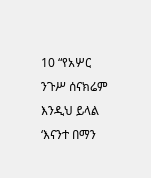10 “የአሦር ንጉሥ ሰናክሬም እንዲህ ይላል ‘እናንተ በማን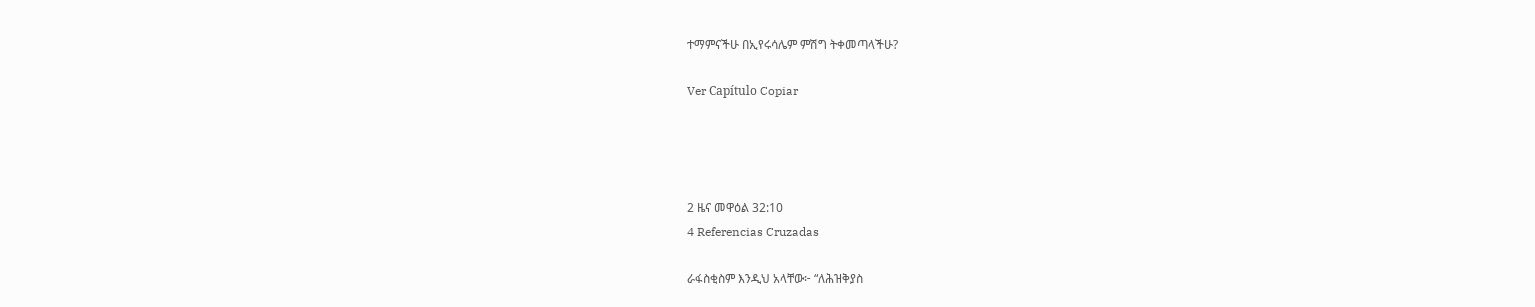ተማምናችሁ በኢየሩሳሌም ምሽግ ትቀመጣላችሁ?

Ver Capítulo Copiar




2 ዜና መዋዕል 32:10
4 Referencias Cruzadas

ራፋስቂስም እንዲህ አላቸው፦ “ለሕዝቅያስ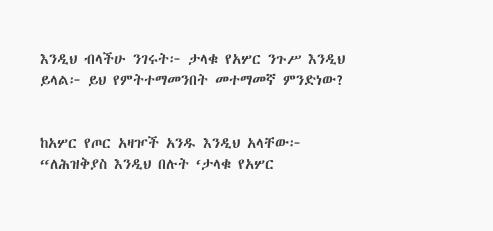እንዲህ ብላችሁ ንገሩት፦ ታላቁ የአሦር ንጉሥ እንዲህ ይላል፦ ይህ የምትተማመንበት መተማመኛ ምንድነው?


ከአሦር የጦር አዛዦች አንዱ እንዲህ አላቸው፦ “ለሕዝቅያስ እንዲህ በሉት ‘ታላቁ የአሦር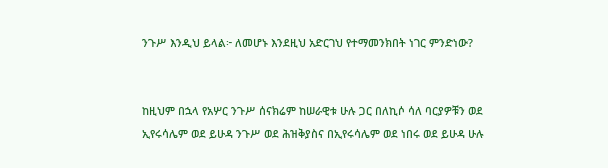ንጉሥ እንዲህ ይላል፦ ለመሆኑ እንደዚህ አድርገህ የተማመንክበት ነገር ምንድነው?


ከዚህም በኋላ የአሦር ንጉሥ ሰናክሬም ከሠራዊቱ ሁሉ ጋር በለኪሶ ሳለ ባርያዎቹን ወደ ኢየሩሳሌም ወደ ይሁዳ ንጉሥ ወደ ሕዝቅያስና በኢየሩሳሌም ወደ ነበሩ ወደ ይሁዳ ሁሉ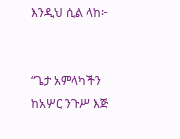እንዲህ ሲል ላከ፦


“ጌታ አምላካችን ከአሦር ንጉሥ እጅ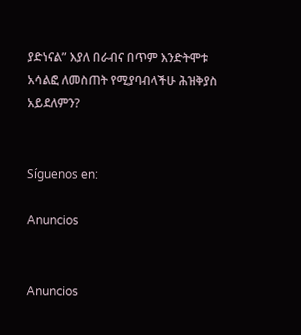ያድነናል” እያለ በራብና በጥም እንድትሞቱ አሳልፎ ለመስጠት የሚያባብላችሁ ሕዝቅያስ አይደለምን?


Síguenos en:

Anuncios


Anuncios